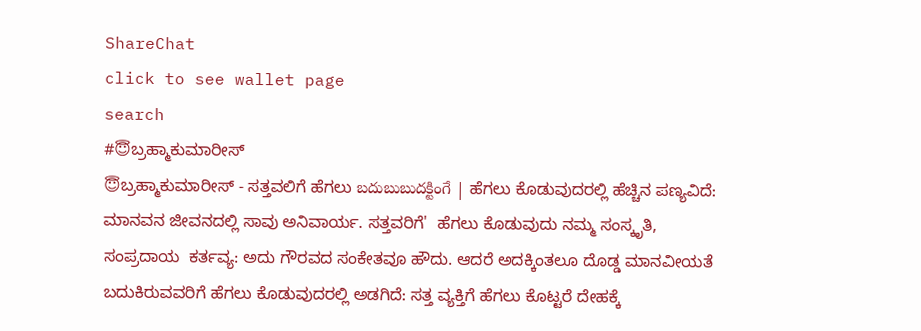ShareChat
click to see wallet page
search
#😇ಬ್ರಹ್ಮಾಕುಮಾರೀಸ್
😇ಬ್ರಹ್ಮಾಕುಮಾರೀಸ್ - ಸತ್ತವಲಿಗೆ ಹೆಗಲು బదుబుబుదక్టింగే | ಹೆಗಲು ಕೊಡುವುದರಲ್ಲಿ ಹೆಚ್ಚಿನ ಪಣ್ಯವಿದೆ: ಮಾನವನ ಜೀವನದಲ್ಲಿ ಸಾವು ಅನಿವಾರ್ಯ. ಸತ್ತವರಿಗೆ'  ಹೆಗಲು ಕೊಡುವುದು ನಮ್ಮ ಸಂಸ್ಕೃತಿ, ಸಂಪ್ರದಾಯ  ಕರ್ತವ್ಯ: ಅದು ಗೌರವದ ಸಂಕೇತವೂ ಹೌದು. ಆದರೆ ಅದಕ್ಕಿಂತಲೂ ದೊಡ್ಡ ಮಾನವೀಯತೆ ಬದುಕಿರುವವರಿಗೆ ಹೆಗಲು ಕೊಡುವುದರಲ್ಲಿ ಅಡಗಿದೆ: ಸತ್ತ ವ್ಯಕ್ತಿಗೆ ಹೆಗಲು ಕೊಟ್ಟರೆ ದೇಹಕ್ಕೆ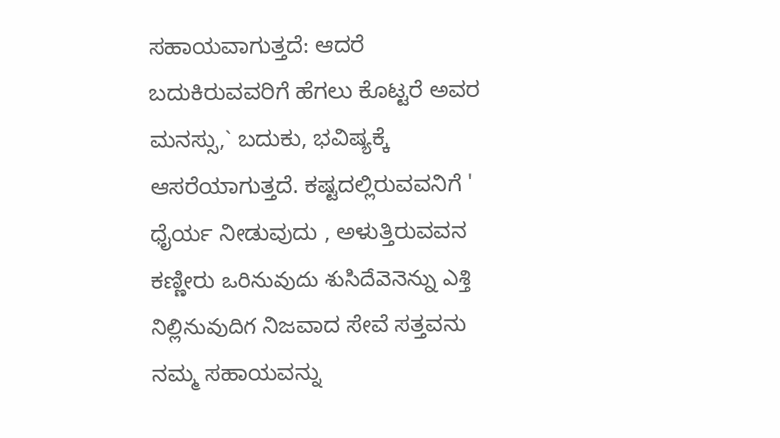ಸಹಾಯವಾಗುತ್ತದೆ: ಆದರೆ ಬದುಕಿರುವವರಿಗೆ ಹೆಗಲು ಕೊಟ್ಟರೆ ಅವರ ಮನಸ್ಸು,` ಬದುಕು, ಭವಿಷ್ಯಕ್ಕೆ ಆಸರೆಯಾಗುತ್ತದೆ. ಕಷ್ಟದಲ್ಲಿರುವವನಿಗೆ '  ಧೈರ್ಯ ನೀಡುವುದು , ಅಳುತ್ತಿರುವವನ ಕಣ್ಣೀರು ఒరినువుదు శుసిదేవెనెన్ను ఎశ్తి నిల్లినువుదిగ ನಿಜವಾದ ಸೇವೆ ಸತ್ತವನು ನಮ್ಮ ಸಹಾಯವನ್ನು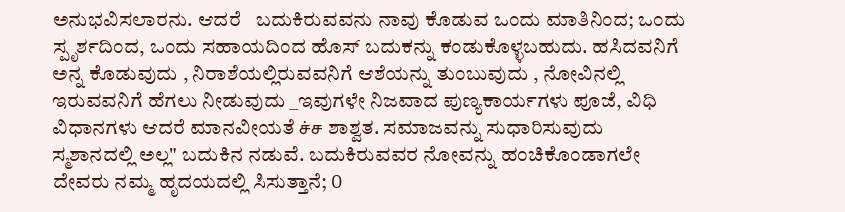ಅನುಭವಿಸಲಾರನು. ಆದರೆ   ಬದುಕಿರುವವನು ನಾವು ಕೊಡುವ ಒಂದು ಮಾತಿನಿಂದ; ಒಂದು ಸ್ಪೃರ್ಶದಿಂದ, ಒಂದು ಸಹಾಯದಿಂದ ಹೊಸ್ ಬದುಕನ್ನು ಕಂಡುಕೊಳ್ಳಬಹುದು. ಹಸಿದವನಿಗೆ ಅನ್ನ ಕೊಡುವುದು , ನಿರಾಶೆಯಲ್ಲಿರುವವನಿಗೆ ಆಶೆಯನ್ನು ತುಂಬುವುದು , ನೋವಿನಲ್ಲಿ ಇರುವವನಿಗೆ ಹೆಗಲು ನೀಡುವುದು _ಇವುಗಳೇ ನಿಜವಾದ ಪುಣ್ಯಕಾರ್ಯಗಳು ಪೂಜೆ, ವಿಧಿ ವಿಧಾನಗಳು ಆದರೆ ಮಾನವೀಯತೆ ச்ச ಶಾಶ್ವತ. ಸಮಾಜವನ್ನು ಸುಧಾರಿಸುವುದು ಸ್ಮಶಾನದಲ್ಲಿ ಅಲ್ಲ" ಬದುಕಿನ ನಡುವೆ. ಬದುಕಿರುವವರ ನೋವನ್ನು ಹಂಚಿಕೊಂಡಾಗಲೇ ದೇವರು ನಮ್ಮ ಹೃದಯದಲ್ಲಿ ಸಿಸುತ್ತಾನೆ; O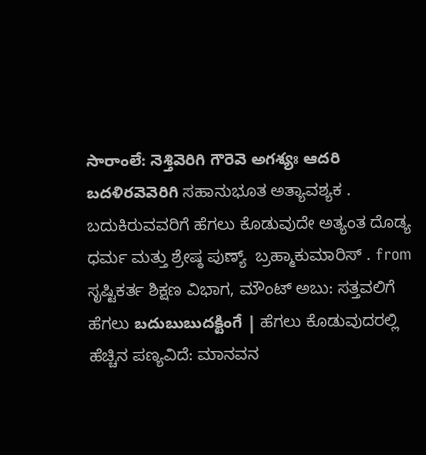సారాంలే: నెశ్తివెరిగి గౌరెవె అగశ్యః ఆదరి బదళిరవెవెరిగి ಸಹಾನುಭೂತ ಅತ್ಯಾವಶ್ಯಕ . ಬದುಕಿರುವವರಿಗೆ ಹೆಗಲು ಕೊಡುವುದೇ ಅತ್ಯಂತ ದೊಡ್ಯ ಧರ್ಮ ಮತ್ತು ಶ್ರೇಷ್ಠ ಪುಣ್ಯ್  ಬ್ರಹ್ಮಾಕುಮಾರಿಸ್ . from ಸೃಷ್ಟಿಕರ್ತ ಶಿಕ್ಷಣ ವಿಭಾಗ, ಮೌಂಟ್ ಅಬು: ಸತ್ತವಲಿಗೆ ಹೆಗಲು బదుబుబుదక్టింగే | ಹೆಗಲು ಕೊಡುವುದರಲ್ಲಿ ಹೆಚ್ಚಿನ ಪಣ್ಯವಿದೆ: ಮಾನವನ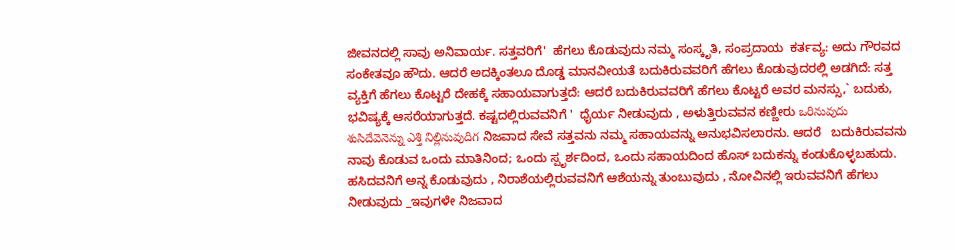ಜೀವನದಲ್ಲಿ ಸಾವು ಅನಿವಾರ್ಯ. ಸತ್ತವರಿಗೆ'  ಹೆಗಲು ಕೊಡುವುದು ನಮ್ಮ ಸಂಸ್ಕೃತಿ, ಸಂಪ್ರದಾಯ  ಕರ್ತವ್ಯ: ಅದು ಗೌರವದ ಸಂಕೇತವೂ ಹೌದು. ಆದರೆ ಅದಕ್ಕಿಂತಲೂ ದೊಡ್ಡ ಮಾನವೀಯತೆ ಬದುಕಿರುವವರಿಗೆ ಹೆಗಲು ಕೊಡುವುದರಲ್ಲಿ ಅಡಗಿದೆ: ಸತ್ತ ವ್ಯಕ್ತಿಗೆ ಹೆಗಲು ಕೊಟ್ಟರೆ ದೇಹಕ್ಕೆ ಸಹಾಯವಾಗುತ್ತದೆ: ಆದರೆ ಬದುಕಿರುವವರಿಗೆ ಹೆಗಲು ಕೊಟ್ಟರೆ ಅವರ ಮನಸ್ಸು,` ಬದುಕು, ಭವಿಷ್ಯಕ್ಕೆ ಆಸರೆಯಾಗುತ್ತದೆ. ಕಷ್ಟದಲ್ಲಿರುವವನಿಗೆ '  ಧೈರ್ಯ ನೀಡುವುದು , ಅಳುತ್ತಿರುವವನ ಕಣ್ಣೀರು ఒరినువుదు శుసిదేవెనెన్ను ఎశ్తి నిల్లినువుదిగ ನಿಜವಾದ ಸೇವೆ ಸತ್ತವನು ನಮ್ಮ ಸಹಾಯವನ್ನು ಅನುಭವಿಸಲಾರನು. ಆದರೆ   ಬದುಕಿರುವವನು ನಾವು ಕೊಡುವ ಒಂದು ಮಾತಿನಿಂದ; ಒಂದು ಸ್ಪೃರ್ಶದಿಂದ, ಒಂದು ಸಹಾಯದಿಂದ ಹೊಸ್ ಬದುಕನ್ನು ಕಂಡುಕೊಳ್ಳಬಹುದು. ಹಸಿದವನಿಗೆ ಅನ್ನ ಕೊಡುವುದು , ನಿರಾಶೆಯಲ್ಲಿರುವವನಿಗೆ ಆಶೆಯನ್ನು ತುಂಬುವುದು , ನೋವಿನಲ್ಲಿ ಇರುವವನಿಗೆ ಹೆಗಲು ನೀಡುವುದು _ಇವುಗಳೇ ನಿಜವಾದ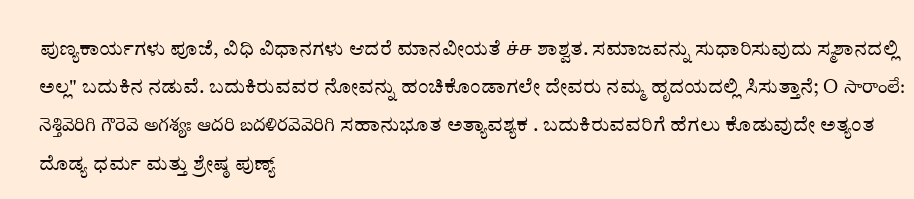ಪುಣ್ಯಕಾರ್ಯಗಳು ಪೂಜೆ, ವಿಧಿ ವಿಧಾನಗಳು ಆದರೆ ಮಾನವೀಯತೆ ச்ச ಶಾಶ್ವತ. ಸಮಾಜವನ್ನು ಸುಧಾರಿಸುವುದು ಸ್ಮಶಾನದಲ್ಲಿ ಅಲ್ಲ" ಬದುಕಿನ ನಡುವೆ. ಬದುಕಿರುವವರ ನೋವನ್ನು ಹಂಚಿಕೊಂಡಾಗಲೇ ದೇವರು ನಮ್ಮ ಹೃದಯದಲ್ಲಿ ಸಿಸುತ್ತಾನೆ; O సారాంలే: నెశ్తివెరిగి గౌరెవె అగశ్యః ఆదరి బదళిరవెవెరిగి ಸಹಾನುಭೂತ ಅತ್ಯಾವಶ್ಯಕ . ಬದುಕಿರುವವರಿಗೆ ಹೆಗಲು ಕೊಡುವುದೇ ಅತ್ಯಂತ ದೊಡ್ಯ ಧರ್ಮ ಮತ್ತು ಶ್ರೇಷ್ಠ ಪುಣ್ಯ್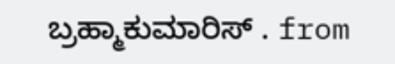ಬ್ರಹ್ಮಾಕುಮಾರಿಸ್ . from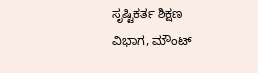ಸೃಷ್ಟಿಕರ್ತ ಶಿಕ್ಷಣ ವಿಭಾಗ, ಮೌಂಟ್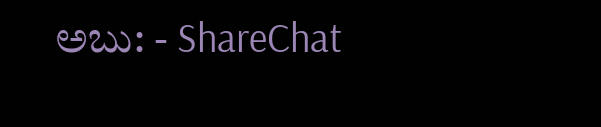ಅಬು: - ShareChat